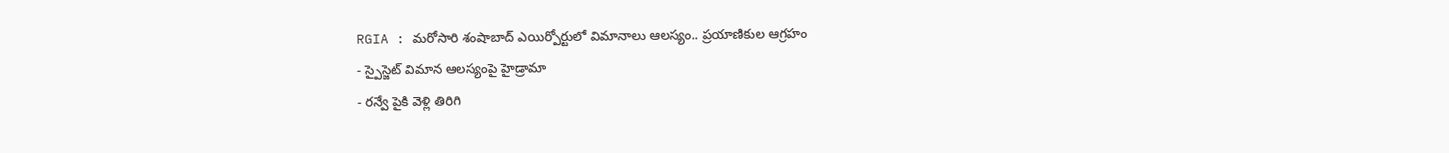RGIA : మరోసారి శంషాబాద్ ఎయిర్పోర్టులో విమానాలు ఆలస్యం.. ప్రయాణికుల ఆగ్రహం
- స్పైస్జెట్ విమాన ఆలస్యంపై హైడ్రామా
- రన్వే పైకి వెళ్లి తిరిగి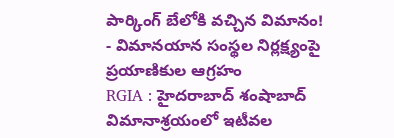పార్కింగ్ బేలోకి వచ్చిన విమానం!
- విమానయాన సంస్థల నిర్లక్ష్యంపై ప్రయాణికుల ఆగ్రహం
RGIA : హైదరాబాద్ శంషాబాద్ విమానాశ్రయంలో ఇటీవల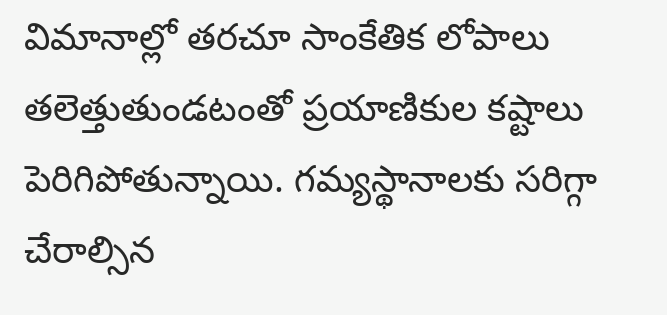విమానాల్లో తరచూ సాంకేతిక లోపాలు తలెత్తుతుండటంతో ప్రయాణికుల కష్టాలు పెరిగిపోతున్నాయి. గమ్యస్థానాలకు సరిగ్గా చేరాల్సిన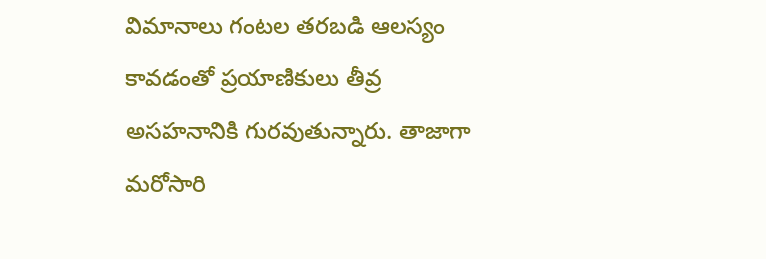విమానాలు గంటల తరబడి ఆలస్యం కావడంతో ప్రయాణికులు తీవ్ర అసహనానికి గురవుతున్నారు. తాజాగా మరోసారి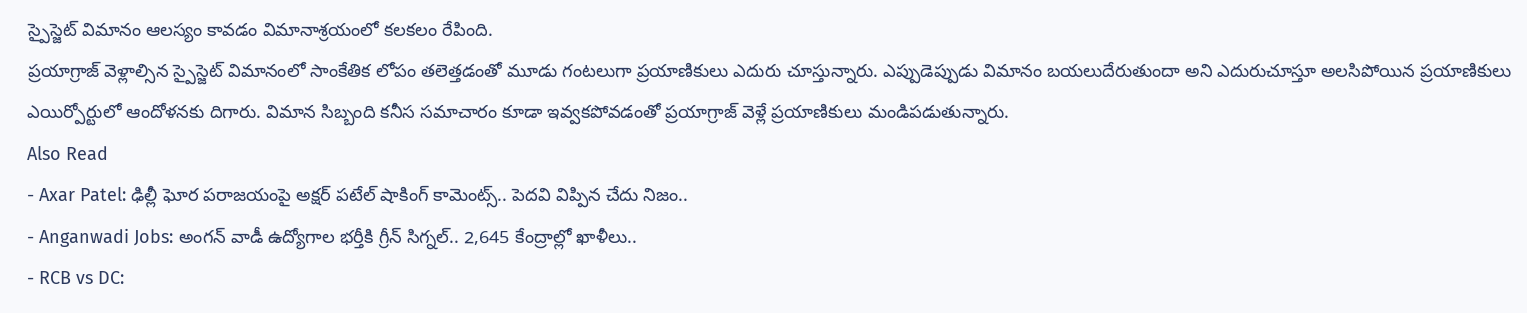స్పైస్జెట్ విమానం ఆలస్యం కావడం విమానాశ్రయంలో కలకలం రేపింది.
ప్రయాగ్రాజ్ వెళ్లాల్సిన స్పైస్జెట్ విమానంలో సాంకేతిక లోపం తలెత్తడంతో మూడు గంటలుగా ప్రయాణికులు ఎదురు చూస్తున్నారు. ఎప్పుడెప్పుడు విమానం బయలుదేరుతుందా అని ఎదురుచూస్తూ అలసిపోయిన ప్రయాణికులు ఎయిర్పోర్టులో ఆందోళనకు దిగారు. విమాన సిబ్బంది కనీస సమాచారం కూడా ఇవ్వకపోవడంతో ప్రయాగ్రాజ్ వెళ్లే ప్రయాణికులు మండిపడుతున్నారు.
Also Read
- Axar Patel: ఢిల్లీ ఘోర పరాజయంపై అక్షర్ పటేల్ షాకింగ్ కామెంట్స్.. పెదవి విప్పిన చేదు నిజం..
- Anganwadi Jobs: అంగన్ వాడీ ఉద్యోగాల భర్తీకి గ్రీన్ సిగ్నల్.. 2,645 కేంద్రాల్లో ఖాళీలు..
- RCB vs DC: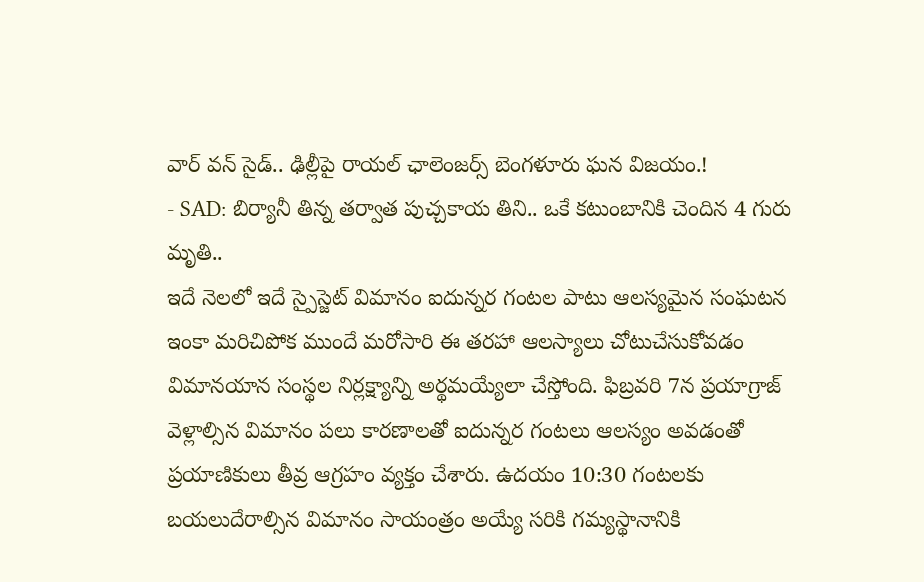వార్ వన్ సైడ్.. ఢిల్లీపై రాయల్ ఛాలెంజర్స్ బెంగళూరు ఘన విజయం.!
- SAD: బిర్యానీ తిన్న తర్వాత పుచ్చకాయ తిని.. ఒకే కటుంబానికి చెందిన 4 గురు మృతి..
ఇదే నెలలో ఇదే స్పైస్జెట్ విమానం ఐదున్నర గంటల పాటు ఆలస్యమైన సంఘటన ఇంకా మరిచిపోక ముందే మరోసారి ఈ తరహా ఆలస్యాలు చోటుచేసుకోవడం విమానయాన సంస్థల నిర్లక్ష్యాన్ని అర్థమయ్యేలా చేస్తోంది. ఫిబ్రవరి 7న ప్రయాగ్రాజ్ వెళ్లాల్సిన విమానం పలు కారణాలతో ఐదున్నర గంటలు ఆలస్యం అవడంతో ప్రయాణికులు తీవ్ర ఆగ్రహం వ్యక్తం చేశారు. ఉదయం 10:30 గంటలకు బయలుదేరాల్సిన విమానం సాయంత్రం అయ్యే సరికి గమ్యస్థానానికి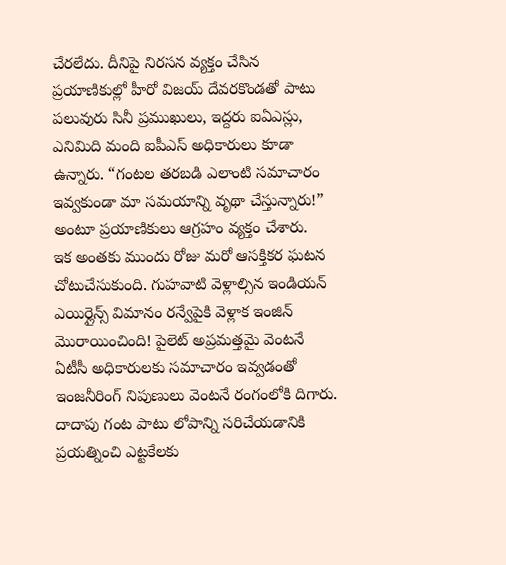చేరలేదు. దీనిపై నిరసన వ్యక్తం చేసిన ప్రయాణికుల్లో హీరో విజయ్ దేవరకొండతో పాటు పలువురు సినీ ప్రముఖులు, ఇద్దరు ఐఏఎస్లు, ఎనిమిది మంది ఐపీఎస్ అధికారులు కూడా ఉన్నారు. “గంటల తరబడి ఎలాంటి సమాచారం ఇవ్వకుండా మా సమయాన్ని వృథా చేస్తున్నారు!” అంటూ ప్రయాణికులు ఆగ్రహం వ్యక్తం చేశారు.
ఇక అంతకు ముందు రోజు మరో ఆసక్తికర ఘటన చోటుచేసుకుంది. గుహవాటి వెళ్లాల్సిన ఇండియన్ ఎయిర్లైన్స్ విమానం రన్వేపైకి వెళ్లాక ఇంజిన్ మొరాయించింది! పైలెట్ అప్రమత్తమై వెంటనే ఏటీసీ అధికారులకు సమాచారం ఇవ్వడంతో ఇంజనీరింగ్ నిపుణులు వెంటనే రంగంలోకి దిగారు. దాదాపు గంట పాటు లోపాన్ని సరిచేయడానికి ప్రయత్నించి ఎట్టకేలకు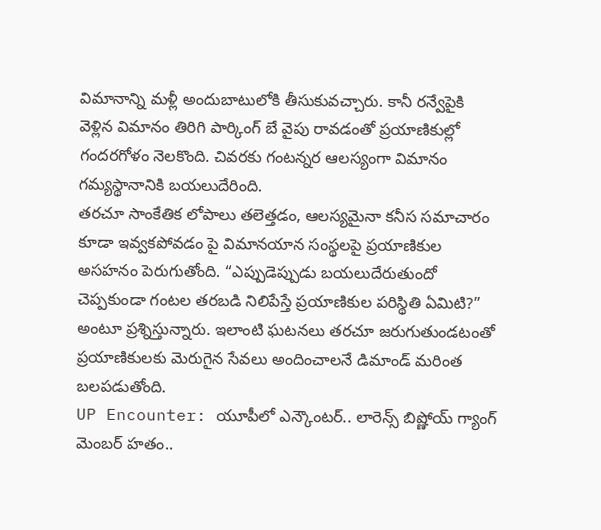విమానాన్ని మళ్లీ అందుబాటులోకి తీసుకువచ్చారు. కానీ రన్వేపైకి వెళ్లిన విమానం తిరిగి పార్కింగ్ బే వైపు రావడంతో ప్రయాణికుల్లో గందరగోళం నెలకొంది. చివరకు గంటన్నర ఆలస్యంగా విమానం గమ్యస్థానానికి బయలుదేరింది.
తరచూ సాంకేతిక లోపాలు తలెత్తడం, ఆలస్యమైనా కనీస సమాచారం కూడా ఇవ్వకపోవడం పై విమానయాన సంస్థలపై ప్రయాణికుల అసహనం పెరుగుతోంది. “ఎప్పుడెప్పుడు బయలుదేరుతుందో చెప్పకుండా గంటల తరబడి నిలిపేస్తే ప్రయాణికుల పరిస్థితి ఏమిటి?” అంటూ ప్రశ్నిస్తున్నారు. ఇలాంటి ఘటనలు తరచూ జరుగుతుండటంతో ప్రయాణికులకు మెరుగైన సేవలు అందించాలనే డిమాండ్ మరింత బలపడుతోంది.
UP Encounter: యూపీలో ఎన్కౌంటర్.. లారెన్స్ బిష్ణోయ్ గ్యాంగ్ మెంబర్ హతం..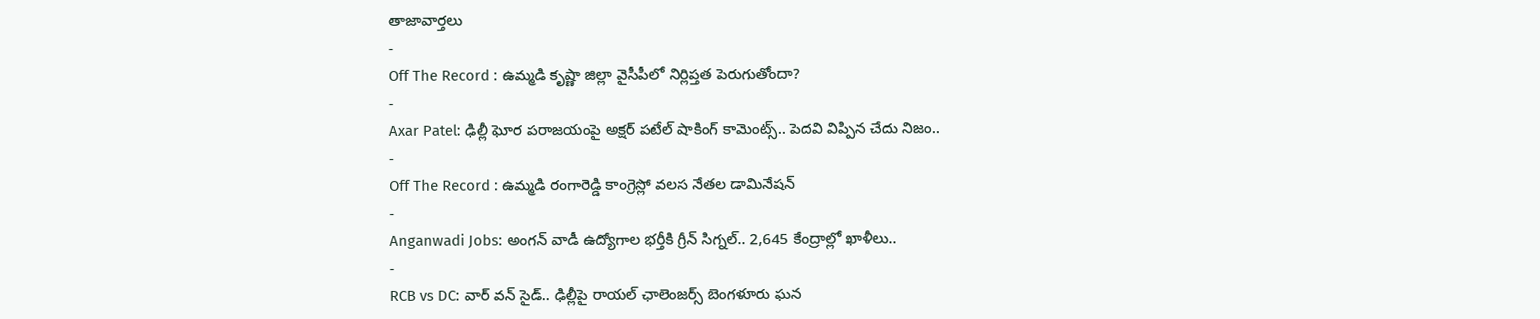తాజావార్తలు
-
Off The Record : ఉమ్మడి కృష్ణా జిల్లా వైసీపీలో నిర్లిప్తత పెరుగుతోందా?
-
Axar Patel: ఢిల్లీ ఘోర పరాజయంపై అక్షర్ పటేల్ షాకింగ్ కామెంట్స్.. పెదవి విప్పిన చేదు నిజం..
-
Off The Record : ఉమ్మడి రంగారెడ్డి కాంగ్రెస్లో వలస నేతల డామినేషన్
-
Anganwadi Jobs: అంగన్ వాడీ ఉద్యోగాల భర్తీకి గ్రీన్ సిగ్నల్.. 2,645 కేంద్రాల్లో ఖాళీలు..
-
RCB vs DC: వార్ వన్ సైడ్.. ఢిల్లీపై రాయల్ ఛాలెంజర్స్ బెంగళూరు ఘన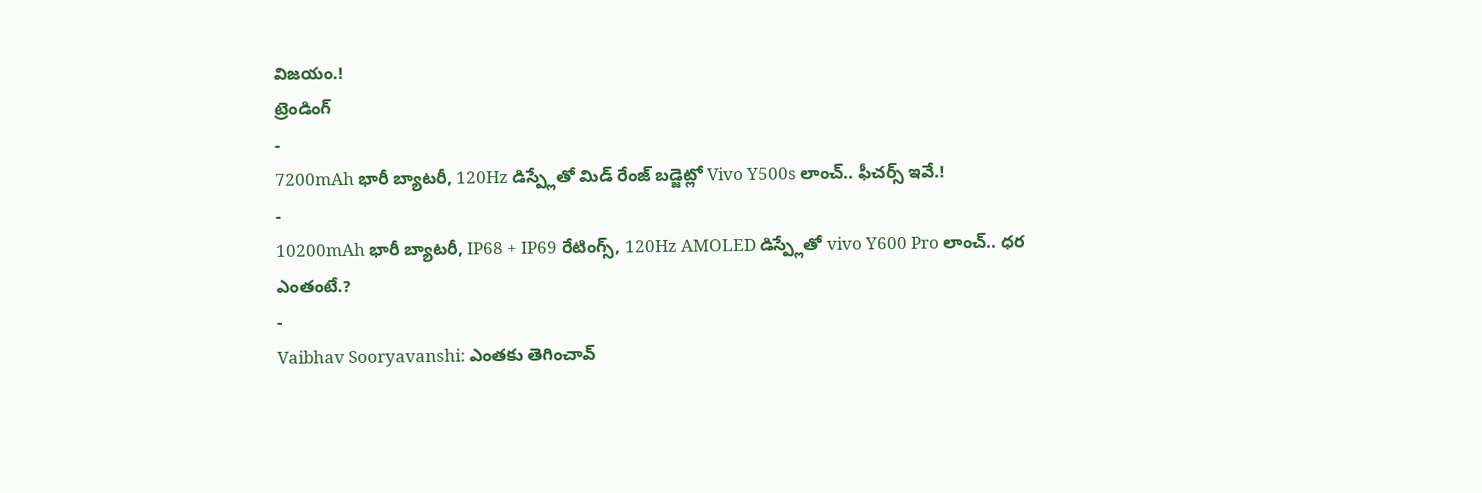విజయం.!
ట్రెండింగ్
-
7200mAh భారీ బ్యాటరీ, 120Hz డిస్ప్లేతో మిడ్ రేంజ్ బడ్జెట్లో Vivo Y500s లాంచ్.. ఫీచర్స్ ఇవే.!
-
10200mAh భారీ బ్యాటరీ, IP68 + IP69 రేటింగ్స్, 120Hz AMOLED డిస్ప్లేతో vivo Y600 Pro లాంచ్.. ధర ఎంతంటే.?
-
Vaibhav Sooryavanshi: ఎంతకు తెగించావ్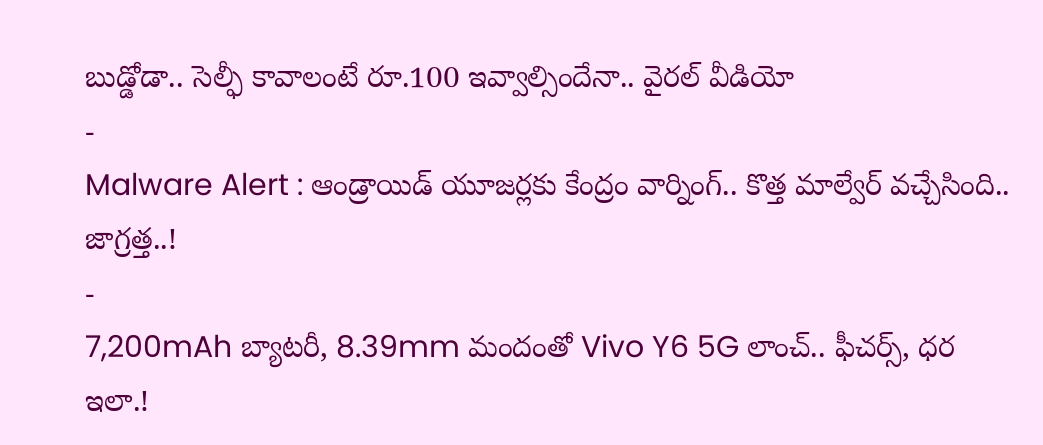బుడ్డోడా.. సెల్ఫీ కావాలంటే రూ.100 ఇవ్వాల్సిందేనా.. వైరల్ వీడియో
-
Malware Alert : ఆండ్రాయిడ్ యూజర్లకు కేంద్రం వార్నింగ్.. కొత్త మాల్వేర్ వచ్చేసింది.. జాగ్రత్త..!
-
7,200mAh బ్యాటరీ, 8.39mm మందంతో Vivo Y6 5G లాంచ్.. ఫీచర్స్, ధర ఇలా.!